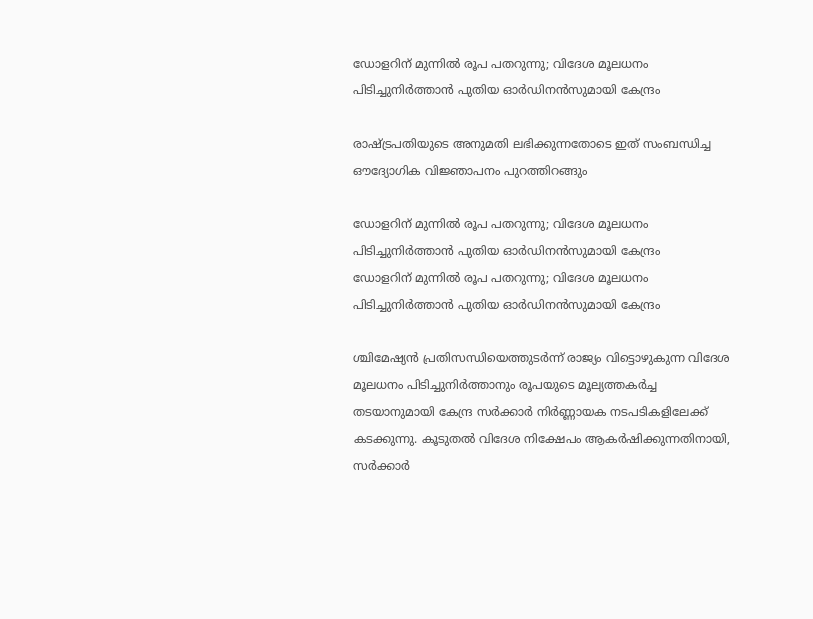ഡോളറിന് മുന്നിൽ രൂപ പതറുന്നു; വിദേശ മൂലധനം പിടിച്ചുനിർത്താൻ പുതിയ ഓർഡിനൻസുമായി കേന്ദ്രം

രാഷ്ട്രപതിയുടെ അനുമതി ലഭിക്കുന്നതോടെ ഇത് സംബന്ധിച്ച ഔദ്യോഗിക വിജ്ഞാപനം പുറത്തിറങ്ങും

ഡോളറിന് മുന്നിൽ രൂപ പതറുന്നു; വിദേശ മൂലധനം പിടിച്ചുനിർത്താൻ പുതിയ ഓർഡിനൻസുമായി കേന്ദ്രം
ഡോളറിന് മുന്നിൽ രൂപ പതറുന്നു; വിദേശ മൂലധനം പിടിച്ചുനിർത്താൻ പുതിയ ഓർഡിനൻസുമായി കേന്ദ്രം

ശ്ചിമേഷ്യൻ പ്രതിസന്ധിയെത്തുടർന്ന് രാജ്യം വിട്ടൊഴുകുന്ന വിദേശ മൂലധനം പിടിച്ചുനിർത്താനും രൂപയുടെ മൂല്യത്തകർച്ച തടയാനുമായി കേന്ദ്ര സർക്കാർ നിർണ്ണായക നടപടികളിലേക്ക് കടക്കുന്നു. കൂടുതൽ വിദേശ നിക്ഷേപം ആകർഷിക്കുന്നതിനായി, സർക്കാർ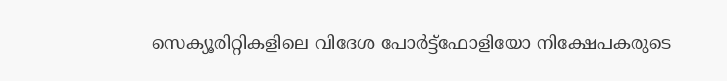സെക്യൂരിറ്റികളിലെ വിദേശ പോർട്ട്‌ഫോളിയോ നിക്ഷേപകരുടെ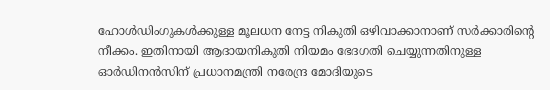ഹോൾഡിംഗുകൾക്കുള്ള മൂലധന നേട്ട നികുതി ഒഴിവാക്കാനാണ് സർക്കാരിന്റെ നീക്കം. ഇതിനായി ആദായനികുതി നിയമം ഭേദഗതി ചെയ്യുന്നതിനുള്ള ഓർഡിനൻസിന് പ്രധാനമന്ത്രി നരേന്ദ്ര മോദിയുടെ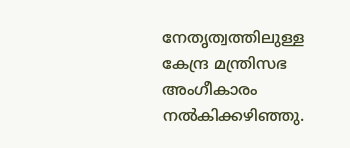നേതൃത്വത്തിലുള്ള കേന്ദ്ര മന്ത്രിസഭ അംഗീകാരം നൽകിക്കഴിഞ്ഞു.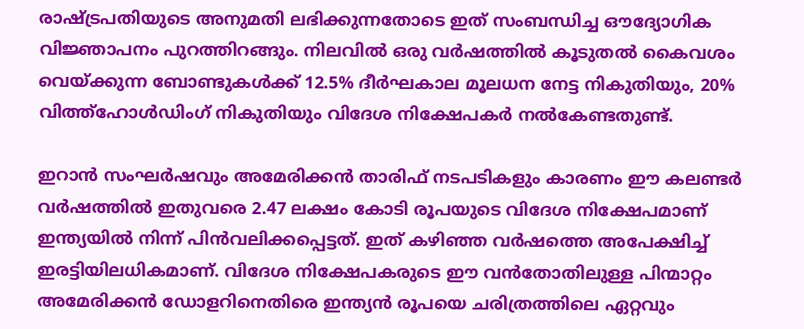രാഷ്ട്രപതിയുടെ അനുമതി ലഭിക്കുന്നതോടെ ഇത് സംബന്ധിച്ച ഔദ്യോഗിക വിജ്ഞാപനം പുറത്തിറങ്ങും. നിലവിൽ ഒരു വർഷത്തിൽ കൂടുതൽ കൈവശം വെയ്ക്കുന്ന ബോണ്ടുകൾക്ക് 12.5% ദീർഘകാല മൂലധന നേട്ട നികുതിയും, 20% വിത്ത്ഹോൾഡിംഗ് നികുതിയും വിദേശ നിക്ഷേപകർ നൽകേണ്ടതുണ്ട്.

ഇറാൻ സംഘർഷവും അമേരിക്കൻ താരിഫ് നടപടികളും കാരണം ഈ കലണ്ടർ വർഷത്തിൽ ഇതുവരെ 2.47 ലക്ഷം കോടി രൂപയുടെ വിദേശ നിക്ഷേപമാണ് ഇന്ത്യയിൽ നിന്ന് പിൻവലിക്കപ്പെട്ടത്. ഇത് കഴിഞ്ഞ വർഷത്തെ അപേക്ഷിച്ച് ഇരട്ടിയിലധികമാണ്. വിദേശ നിക്ഷേപകരുടെ ഈ വൻതോതിലുള്ള പിന്മാറ്റം അമേരിക്കൻ ഡോളറിനെതിരെ ഇന്ത്യൻ രൂപയെ ചരിത്രത്തിലെ ഏറ്റവും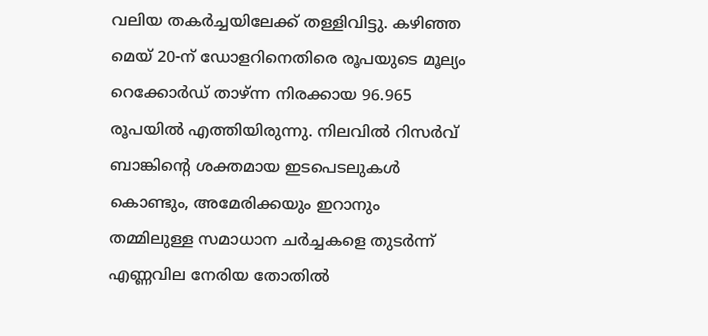വലിയ തകർച്ചയിലേക്ക് തള്ളിവിട്ടു. കഴിഞ്ഞ മെയ് 20-ന് ഡോളറിനെതിരെ രൂപയുടെ മൂല്യം റെക്കോർഡ് താഴ്ന്ന നിരക്കായ 96.965 രൂപയിൽ എത്തിയിരുന്നു. നിലവിൽ റിസർവ് ബാങ്കിന്റെ ശക്തമായ ഇടപെടലുകൾ കൊണ്ടും, അമേരിക്കയും ഇറാനും തമ്മിലുള്ള സമാധാന ചർച്ചകളെ തുടർന്ന് എണ്ണവില നേരിയ തോതിൽ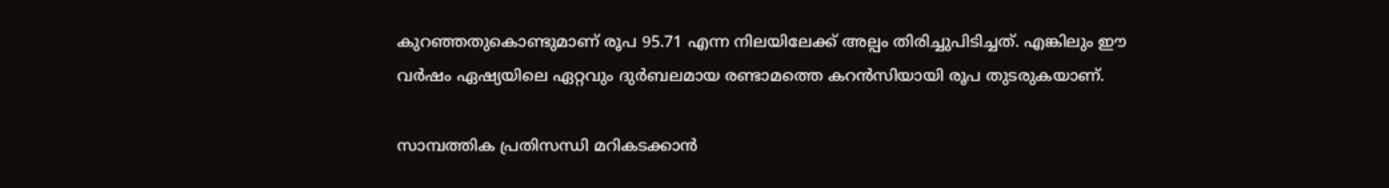കുറഞ്ഞതുകൊണ്ടുമാണ് രൂപ 95.71 എന്ന നിലയിലേക്ക് അല്പം തിരിച്ചുപിടിച്ചത്. എങ്കിലും ഈ വർഷം ഏഷ്യയിലെ ഏറ്റവും ദുർബലമായ രണ്ടാമത്തെ കറൻസിയായി രൂപ തുടരുകയാണ്.

സാമ്പത്തിക പ്രതിസന്ധി മറികടക്കാൻ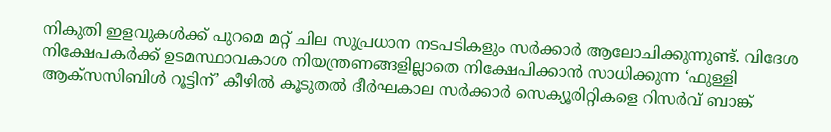നികുതി ഇളവുകൾക്ക് പുറമെ മറ്റ് ചില സുപ്രധാന നടപടികളും സർക്കാർ ആലോചിക്കുന്നുണ്ട്. വിദേശ നിക്ഷേപകർക്ക് ഉടമസ്ഥാവകാശ നിയന്ത്രണങ്ങളില്ലാതെ നിക്ഷേപിക്കാൻ സാധിക്കുന്ന ‘ഫുള്ളി ആക്‌സസിബിൾ റൂട്ടിന്’ കീഴിൽ കൂടുതൽ ദീർഘകാല സർക്കാർ സെക്യൂരിറ്റികളെ റിസർവ് ബാങ്ക്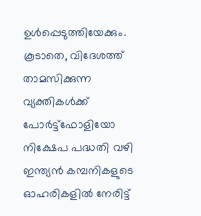ഉൾപ്പെടുത്തിയേക്കും. കൂടാതെ, വിദേശത്ത് താമസിക്കുന്ന വ്യക്തികൾക്ക് പോർട്ട്‌ഫോളിയോ നിക്ഷേപ പദ്ധതി വഴി ഇന്ത്യൻ കമ്പനികളുടെ ഓഹരികളിൽ നേരിട്ട്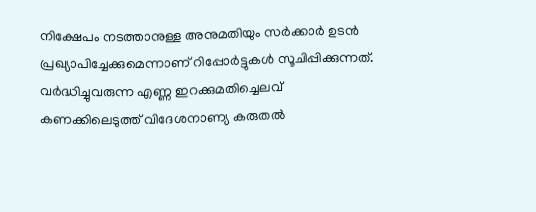നിക്ഷേപം നടത്താനുള്ള അനുമതിയും സർക്കാർ ഉടൻ പ്രഖ്യാപിച്ചേക്കുമെന്നാണ് റിപ്പോർട്ടുകൾ സൂചിപ്പിക്കുന്നത്. വർദ്ധിച്ചുവരുന്ന എണ്ണ ഇറക്കുമതിച്ചെലവ് കണക്കിലെടുത്ത് വിദേശനാണ്യ കരുതൽ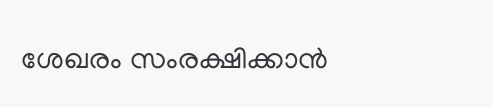ശേഖരം സംരക്ഷിക്കാൻ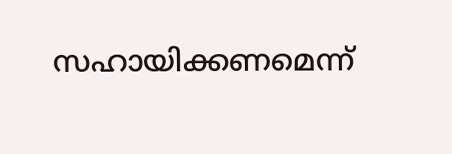സഹായിക്കണമെന്ന്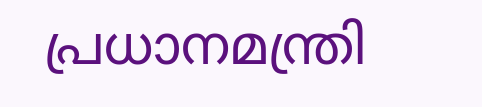പ്രധാനമന്ത്രി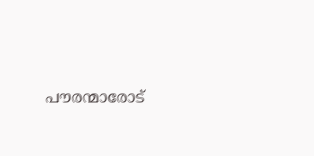പൗരന്മാരോട്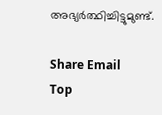അഭ്യർത്ഥിച്ചിട്ടുമുണ്ട്.

Share Email
Top